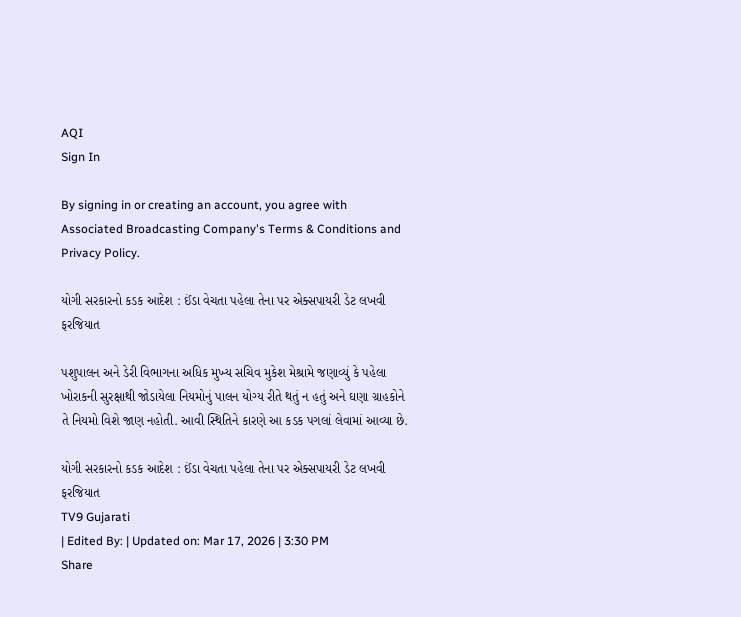AQI
Sign In

By signing in or creating an account, you agree with Associated Broadcasting Company's Terms & Conditions and Privacy Policy.

યોગી સરકારનો કડક આદેશ : ઈંડા વેચતા પહેલા તેના પર એક્સપાયરી ડેટ લખવી ફરજિયાત

પશુપાલન અને ડેરી વિભાગના અધિક મુખ્ય સચિવ મુકેશ મેશ્રામે જણાવ્યું કે પહેલા ખોરાકની સુરક્ષાથી જોડાયેલા નિયમોનું પાલન યોગ્ય રીતે થતું ન હતું અને ઘણા ગ્રાહકોને તે નિયમો વિશે જાણ નહોતી. આવી સ્થિતિને કારણે આ કડક પગલાં લેવામાં આવ્યા છે.

યોગી સરકારનો કડક આદેશ : ઈંડા વેચતા પહેલા તેના પર એક્સપાયરી ડેટ લખવી ફરજિયાત
TV9 Gujarati
| Edited By: | Updated on: Mar 17, 2026 | 3:30 PM
Share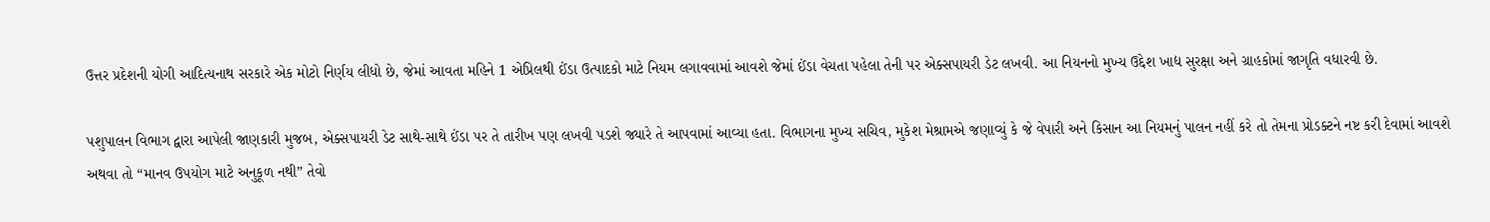ઉત્તર પ્રદેશની યોગી આદિત્યનાથ સરકારે એક મોટો નિર્ણય લીધો છે, જેમાં આવતા મહિને 1 એપ્રિલથી ઈંડા ઉત્પાદકો માટે નિયમ લગાવવામાં આવશે જેમાં ઈંડા વેચતા પહેલા તેની પર એક્સપાયરી ડેટ લખવી. આ નિયનનો મુખ્ય ઉદ્દેશ ખાદ્ય સુરક્ષા અને ગ્રાહકોમાં જાગૃતિ વધારવી છે.

પશુપાલન વિભાગ દ્વારા આપેલી જાણકારી મુજબ, એક્સપાયરી ડેટ સાથે-સાથે ઈંડા પર તે તારીખ પણ લખવી પડશે જ્યારે તે આપવામાં આવ્યા હતા. વિભાગના મુખ્ય સચિવ, મુકેશ મેશ્રામએ જણાવ્યું કે જે વેપારી અને કિસાન આ નિયમનું પાલન નહીં કરે તો તેમના પ્રોડક્ટને નષ્ટ કરી દેવામાં આવશે અથવા તો “માનવ ઉપયોગ માટે અનુકૂળ નથી” તેવો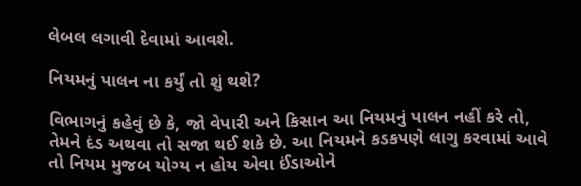લેબલ લગાવી દેવામાં આવશે.

નિયમનું પાલન ના કર્યું તો શું થશે?

વિભાગનું કહેવું છે કે, જો વેપારી અને કિસાન આ નિયમનું પાલન નહીં કરે તો, તેમને દંડ અથવા તો સજા થઈ શકે છે. આ નિયમને કડકપણે લાગુ કરવામાં આવે તો નિયમ મુજબ યોગ્ય ન હોય એવા ઈંડાઓને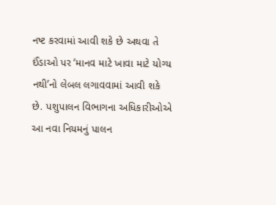નષ્ટ કરવામાં આવી શકે છે અથવા તે ઈંડાઓ પર ‘માનવ માટે ખાવા માટે યોગ્ય નથી’નો લેબલ લગાવવામાં આવી શકે છે. પશુપાલન વિભાગના અધિકારીઓએ આ નવા નિયમનું પાલન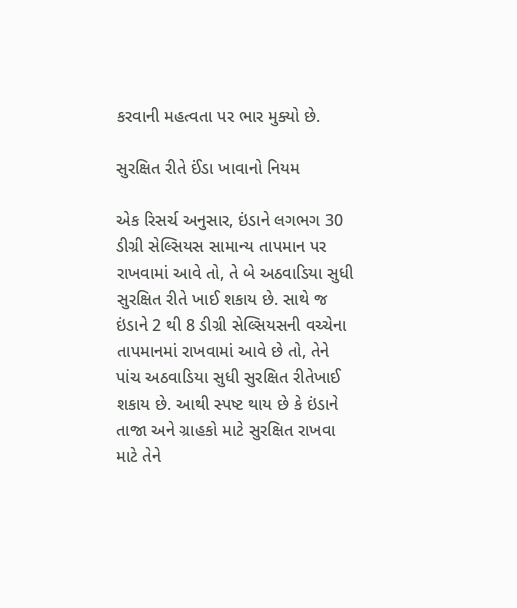કરવાની મહત્વતા પર ભાર મુક્યો છે.

સુરક્ષિત રીતે ઈંડા ખાવાનો નિયમ

એક રિસર્ચ અનુસાર, ઇંડાને લગભગ 30 ડીગ્રી સેલ્સિયસ સામાન્ય તાપમાન પર રાખવામાં આવે તો, તે બે અઠવાડિયા સુધી સુરક્ષિત રીતે ખાઈ શકાય છે. સાથે જ ઇંડાને 2 થી 8 ડીગ્રી સેલ્સિયસની વચ્ચેના તાપમાનમાં રાખવામાં આવે છે તો, તેને પાંચ અઠવાડિયા સુધી સુરક્ષિત રીતેખાઈ શકાય છે. આથી સ્પષ્ટ થાય છે કે ઇંડાને તાજા અને ગ્રાહકો માટે સુરક્ષિત રાખવા માટે તેને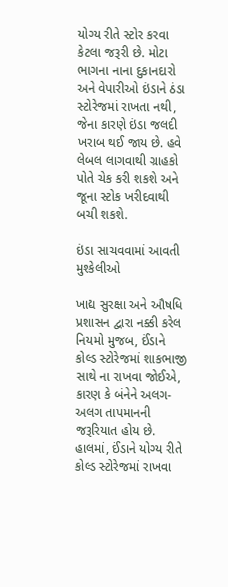યોગ્ય રીતે સ્ટોર કરવા કેટલા જરૂરી છે. મોટા ભાગના નાના દુકાનદારો અને વેપારીઓ ઇંડાને ઠંડા સ્ટોરેજમાં રાખતા નથી, જેના કારણે ઇંડા જલદી ખરાબ થઈ જાય છે. હવે લેબલ લાગવાથી ગ્રાહકો પોતે ચેક કરી શકશે અને જૂના સ્ટોક ખરીદવાથી બચી શકશે.

ઇંડા સાચવવામાં આવતી મુશ્કેલીઓ

ખાદ્ય સુરક્ષા અને ઔષધિ પ્રશાસન દ્વારા નક્કી કરેલ નિયમો મુજબ, ઈંડાને કોલ્ડ સ્ટોરેજમાં શાકભાજી સાથે ના રાખવા જોઈએ, કારણ કે બંનેને અલગ-અલગ તાપમાનની જરૂરિયાત હોય છે. હાલમાં, ઈંડાને યોગ્ય રીતે કોલ્ડ સ્ટોરેજમાં રાખવા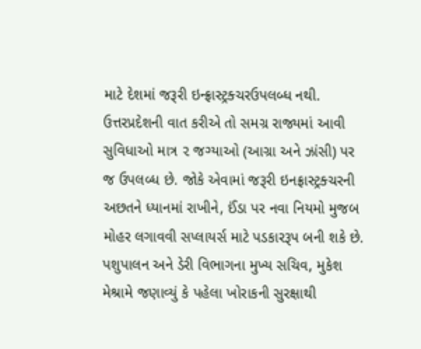માટે દેશમાં જરૂરી ઇન્ફ્રાસ્ટ્રક્ચરઉપલબ્ધ નથી. ઉત્તરપ્રદેશની વાત કરીએ તો સમગ્ર રાજ્યમાં આવી સુવિધાઓ માત્ર ૨ જગ્યાઓ (આગ્રા અને ઝાંસી) પર જ ઉપલબ્ધ છે. જોકે એવામાં જરૂરી ઇનફ્રાસ્ટ્રક્ચરની અછતને ધ્યાનમાં રાખીને, ઈંડા પર નવા નિયમો મુજબ મોહર લગાવવી સપ્લાયર્સ માટે પડકારરૂપ બની શકે છે. પશુપાલન અને ડેરી વિભાગના મુખ્ય સચિવ, મુકેશ મેશ્રામે જણાવ્યું કે પહેલા ખોરાકની સુરક્ષાથી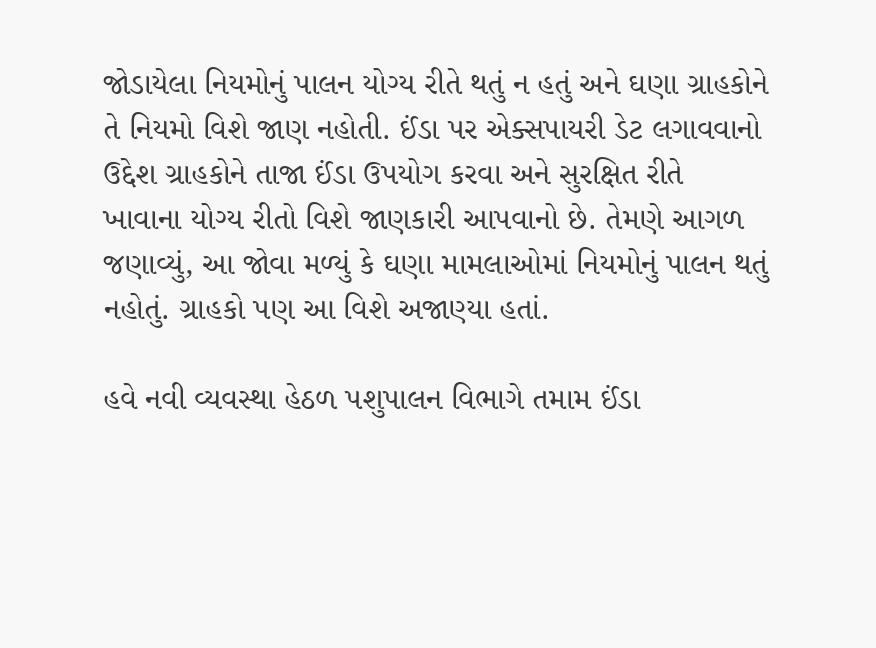જોડાયેલા નિયમોનું પાલન યોગ્ય રીતે થતું ન હતું અને ઘણા ગ્રાહકોને તે નિયમો વિશે જાણ નહોતી. ઈંડા પર એક્સપાયરી ડેટ લગાવવાનો ઉદ્દેશ ગ્રાહકોને તાજા ઈંડા ઉપયોગ કરવા અને સુરક્ષિત રીતે ખાવાના યોગ્ય રીતો વિશે જાણકારી આપવાનો છે. તેમણે આગળ જણાવ્યું, આ જોવા મળ્યું કે ઘણા મામલાઓમાં નિયમોનું પાલન થતું નહોતું. ગ્રાહકો પણ આ વિશે અજાણ્યા હતાં.

હવે નવી વ્યવસ્થા હેઠળ પશુપાલન વિભાગે તમામ ઈંડા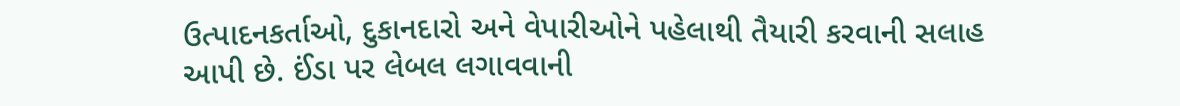ઉત્પાદનકર્તાઓ, દુકાનદારો અને વેપારીઓને પહેલાથી તૈયારી કરવાની સલાહ આપી છે. ઈંડા પર લેબલ લગાવવાની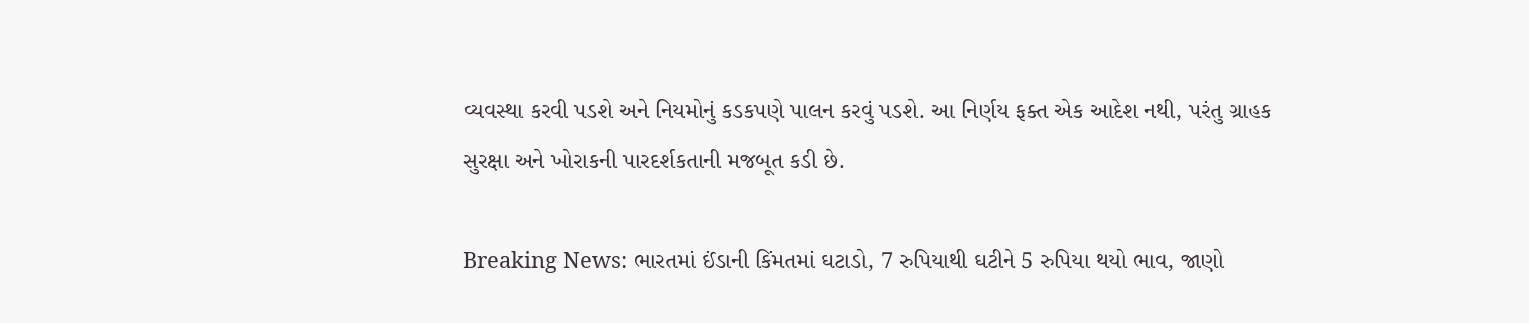વ્યવસ્થા કરવી પડશે અને નિયમોનું કડકપણે પાલન કરવું પડશે. આ નિર્ણય ફક્ત એક આદેશ નથી, પરંતુ ગ્રાહક સુરક્ષા અને ખોરાકની પારદર્શકતાની મજબૂત કડી છે.

Breaking News: ભારતમાં ઈંડાની કિંમતમાં ઘટાડો, 7 રુપિયાથી ઘટીને 5 રુપિયા થયો ભાવ, જાણો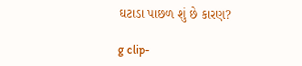ઘટાડા પાછળ શું છે કારણ?

g clip-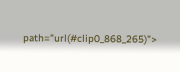path="url(#clip0_868_265)">